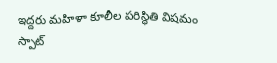ఇద్దరు మహిళా కూలీల పరిస్థితి విషమం
స్పాట్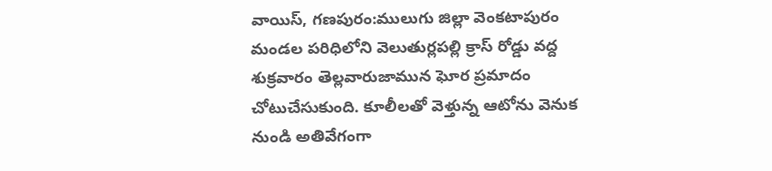వాయిస్, గణపురం:ములుగు జిల్లా వెంకటాపురం మండల పరిధిలోని వెలుతుర్లపల్లి క్రాస్ రోడ్డు వద్ద శుక్రవారం తెల్లవారుజామున ఘోర ప్రమాదం చోటుచేసుకుంది. కూలీలతో వెళ్తున్న ఆటోను వెనుక నుండి అతివేగంగా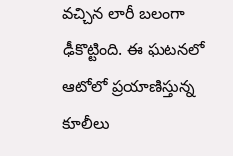వచ్చిన లారీ బలంగా ఢీకొట్టింది. ఈ ఘటనలో ఆటోలో ప్రయాణిస్తున్న కూలీలు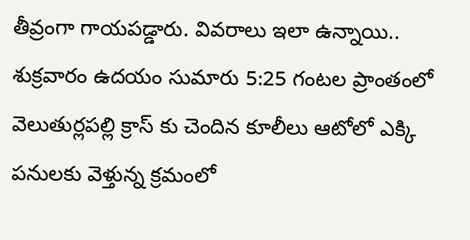తీవ్రంగా గాయపడ్డారు. వివరాలు ఇలా ఉన్నాయి.. శుక్రవారం ఉదయం సుమారు 5:25 గంటల ప్రాంతంలో వెలుతుర్లపల్లి క్రాస్ కు చెందిన కూలీలు ఆటోలో ఎక్కి పనులకు వెళ్తున్న క్రమంలో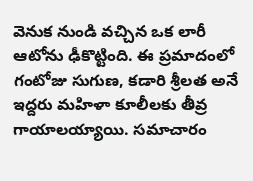వెనుక నుండి వచ్చిన ఒక లారీ ఆటోను ఢీకొట్టింది. ఈ ప్రమాదంలో గంటోజు సుగుణ, కడారి శ్రీలత అనే ఇద్దరు మహిళా కూలీలకు తీవ్ర గాయాలయ్యాయి. సమాచారం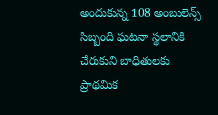అందుకున్న 108 అంబులెన్స్ సిబ్బంది ఘటనా స్థలానికి చేరుకుని బాధితులకు ప్రాథమిక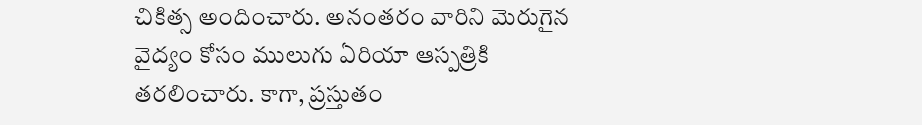చికిత్స అందించారు. అనంతరం వారిని మెరుగైన వైద్యం కోసం ములుగు ఏరియా ఆస్పత్రికి తరలించారు. కాగా, ప్రస్తుతం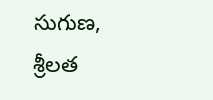సుగుణ, శ్రీలత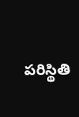పరిస్థితి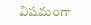విషమంగా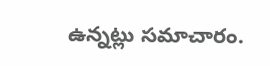ఉన్నట్లు సమాచారం.